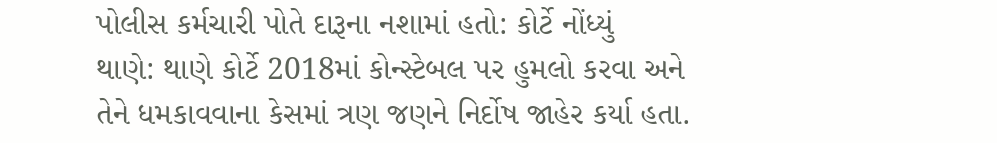પોલીસ કર્મચારી પોતે દારૂના નશામાં હતો: કોર્ટે નોંધ્યું
થાણે: થાણે કોર્ટે 2018માં કોન્સ્ટેબલ પર હુમલો કરવા અને તેને ધમકાવવાના કેસમાં ત્રણ જણને નિર્દોષ જાહેર કર્યા હતા.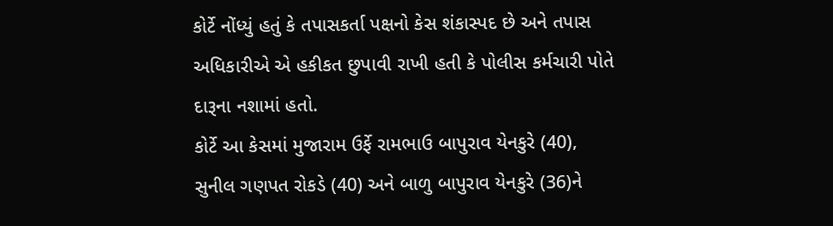કોર્ટે નોંધ્યું હતું કે તપાસકર્તા પક્ષનો કેસ શંકાસ્પદ છે અને તપાસ અધિકારીએ એ હકીકત છુપાવી રાખી હતી કે પોલીસ કર્મચારી પોતે દારૂના નશામાં હતો.
કોર્ટે આ કેસમાં મુજારામ ઉર્ફે રામભાઉ બાપુરાવ યેનકુરે (40), સુનીલ ગણપત રોકડે (40) અને બાળુ બાપુરાવ યેનકુરે (36)ને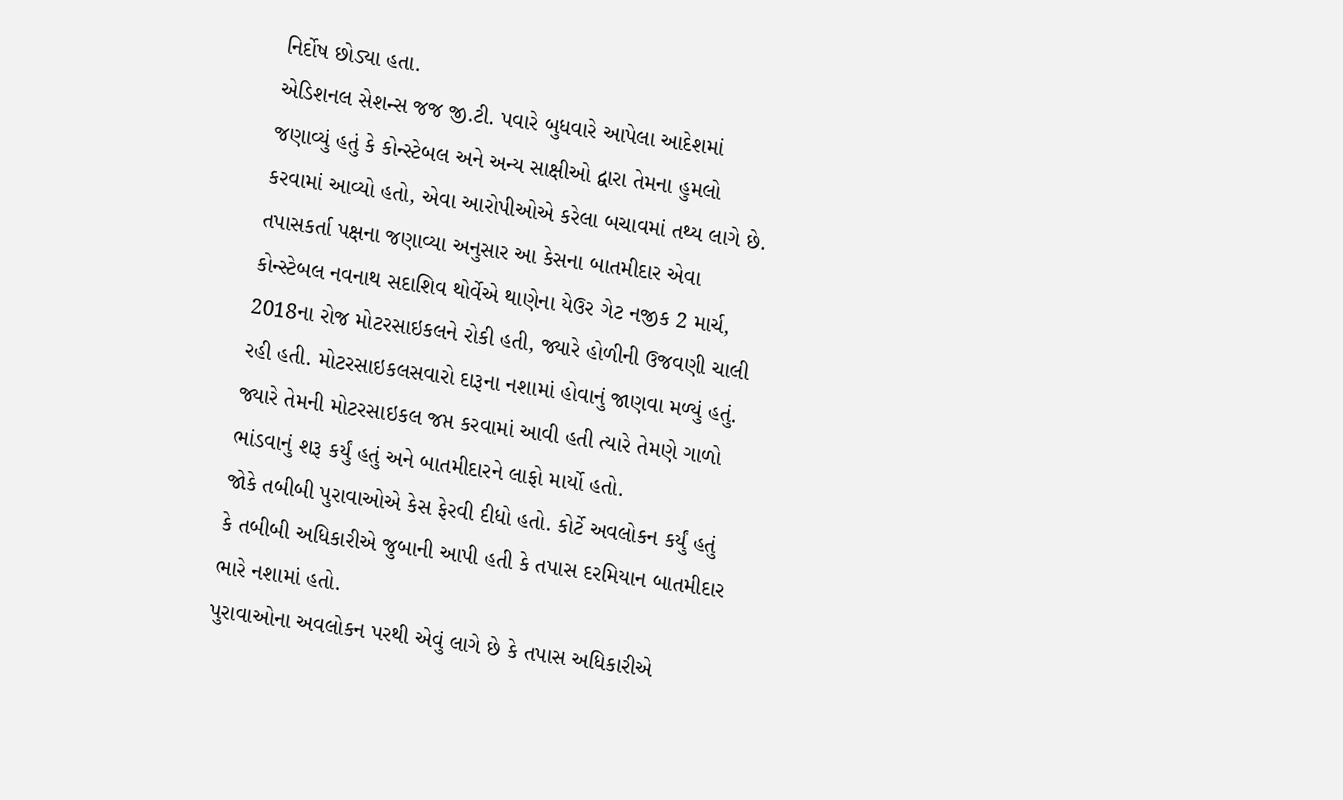નિર્દોષ છોડ્યા હતા.
એડિશનલ સેશન્સ જજ જી.ટી. પવારે બુધવારે આપેલા આદેશમાં જણાવ્યું હતું કે કોન્સ્ટેબલ અને અન્ય સાક્ષીઓ દ્વારા તેમના હુમલો કરવામાં આવ્યો હતો, એવા આરોપીઓએ કરેલા બચાવમાં તથ્ય લાગે છે.
તપાસકર્તા પક્ષના જણાવ્યા અનુસાર આ કેસના બાતમીદાર એવા કોન્સ્ટેબલ નવનાથ સદાશિવ થોર્વેએ થાણેના યેઉર ગેટ નજીક 2 માર્ચ, 2018ના રોજ મોટરસાઇકલને રોકી હતી, જ્યારે હોળીની ઉજવણી ચાલી રહી હતી. મોટરસાઇકલસવારો દારૂના નશામાં હોવાનું જાણવા મળ્યું હતું.
જ્યારે તેમની મોટરસાઇકલ જપ્ત કરવામાં આવી હતી ત્યારે તેમણે ગાળો ભાંડવાનું શરૂ કર્યું હતું અને બાતમીદારને લાફો માર્યો હતો.
જોકે તબીબી પુરાવાઓએ કેસ ફેરવી દીધો હતો. કોર્ટે અવલોકન કર્યું હતું કે તબીબી અધિકારીએ જુબાની આપી હતી કે તપાસ દરમિયાન બાતમીદાર ભારે નશામાં હતો.
પુરાવાઓના અવલોકન પરથી એવું લાગે છે કે તપાસ અધિકારીએ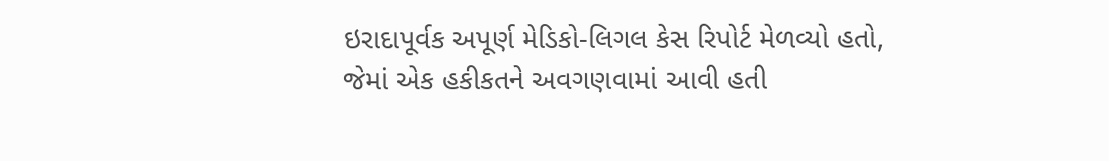ઇરાદાપૂર્વક અપૂર્ણ મેડિકો-લિગલ કેસ રિપોર્ટ મેળવ્યો હતો, જેમાં એક હકીકતને અવગણવામાં આવી હતી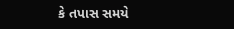કે તપાસ સમયે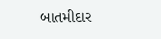બાતમીદાર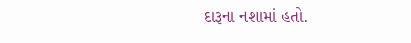દારૂના નશામાં હતો.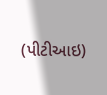(પીટીઆઇ)